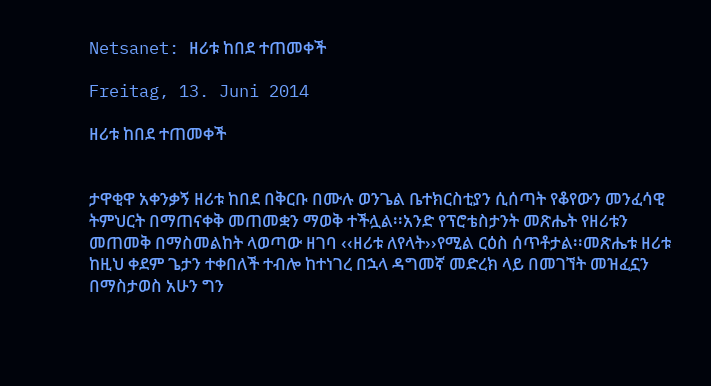Netsanet: ዘሪቱ ከበደ ተጠመቀች

Freitag, 13. Juni 2014

ዘሪቱ ከበደ ተጠመቀች


ታዋቂዋ አቀንቃኝ ዘሪቱ ከበደ በቅርቡ በሙሉ ወንጌል ቤተክርስቲያን ሲሰጣት የቆየውን መንፈሳዊ ትምህርት በማጠናቀቅ መጠመቋን ማወቅ ተችሏል፡፡አንድ የፕሮቴስታንት መጽሔት የዘሪቱን መጠመቅ በማስመልከት ላወጣው ዘገባ ‹‹ዘሪቱ ለየላት››የሚል ርዕስ ሰጥቶታል፡፡መጽሔቱ ዘሪቱ ከዚህ ቀደም ጌታን ተቀበለች ተብሎ ከተነገረ በኋላ ዳግመኛ መድረክ ላይ በመገኘት መዝፈኗን በማስታወስ አሁን ግን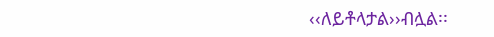‹‹ለይቶላታል››ብሏል፡፡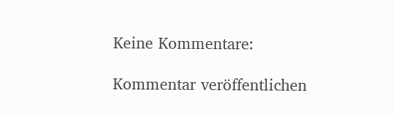Keine Kommentare:

Kommentar veröffentlichen